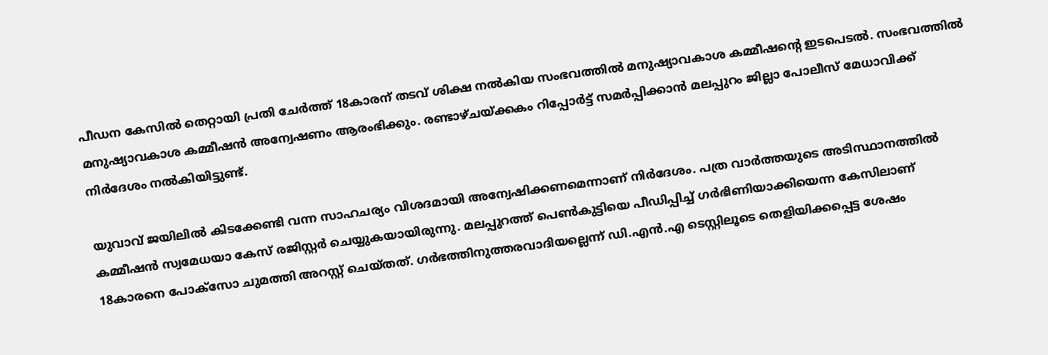പീഡന കേസിൽ തെറ്റായി പ്രതി ചേർത്ത് 18കാരന് തടവ് ശിക്ഷ നൽകിയ സംഭവത്തിൽ മനുഷ്യാവകാശ കമ്മീഷന്റെ ഇടപെടൽ. സംഭവത്തിൽ മനുഷ്യാവകാശ കമ്മീഷൻ അന്വേഷണം ആരംഭിക്കും. രണ്ടാഴ്ചയ്ക്കകം റിപ്പോർട്ട് സമർപ്പിക്കാൻ മലപ്പുറം ജില്ലാ പോലീസ് മേധാവിക്ക് നിർദേശം നൽകിയിട്ടുണ്ട്.

യുവാവ് ജയിലിൽ കിടക്കേണ്ടി വന്ന സാഹചര്യം വിശദമായി അന്വേഷിക്കണമെന്നാണ് നിർദേശം. പത്ര വാർത്തയുടെ അടിസ്ഥാനത്തിൽ കമ്മീഷൻ സ്വമേധയാ കേസ് രജിസ്റ്റർ ചെയ്യുകയായിരുന്നു. മലപ്പുറത്ത് പെൺകുട്ടിയെ പീഡിപ്പിച്ച് ഗർഭിണിയാക്കിയെന്ന കേസിലാണ് 18കാരനെ പോക്സോ ചുമത്തി അറസ്റ്റ് ചെയ്തത്. ഗർഭത്തിനുത്തരവാദിയല്ലെന്ന് ഡി.എൻ.എ ടെസ്റ്റിലൂടെ തെളിയിക്കപ്പെട്ട ശേഷം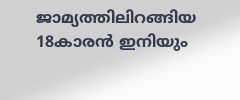ജാമ്യത്തിലിറങ്ങിയ 18കാരൻ ഇനിയും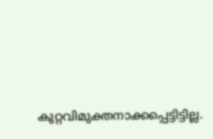കുറ്റവിമുക്തനാക്കപ്പെട്ടിട്ടില്ല.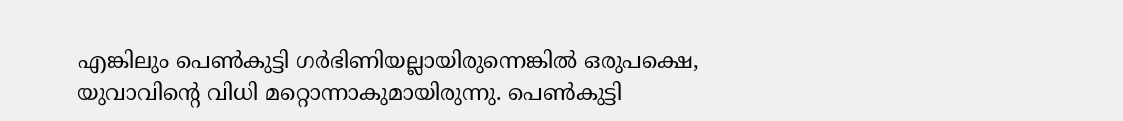എങ്കിലും പെൺകുട്ടി ഗർഭിണിയല്ലായിരുന്നെങ്കിൽ ഒരുപക്ഷെ, യുവാവിന്റെ വിധി മറ്റൊന്നാകുമായിരുന്നു. പെൺകുട്ടി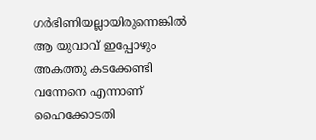ഗർഭിണിയല്ലായിരുന്നെങ്കിൽ ആ യുവാവ് ഇപ്പോഴും അകത്തു കടക്കേണ്ടി വന്നേനെ എന്നാണ് ഹൈക്കോടതി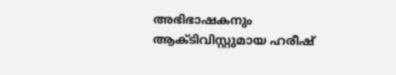അഭിഭാഷകനും ആക്ടിവിസ്റ്റുമായ ഹരീഷ്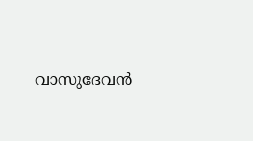വാസുദേവൻ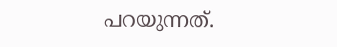പറയുന്നത്.